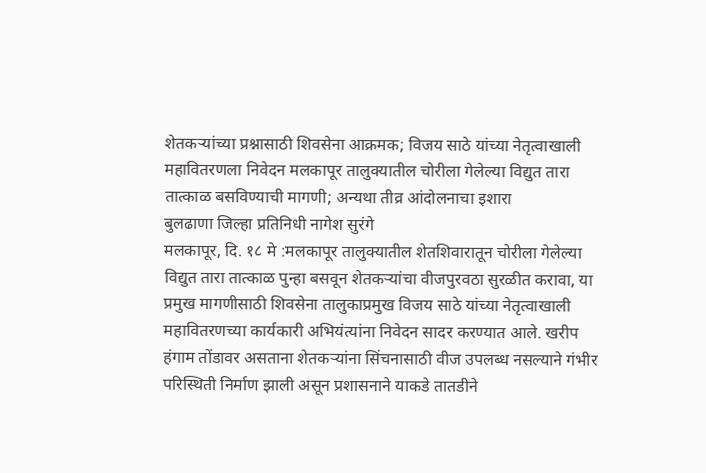शेतकऱ्यांच्या प्रश्नासाठी शिवसेना आक्रमक; विजय साठे यांच्या नेतृत्वाखाली महावितरणला निवेदन मलकापूर तालुक्यातील चोरीला गेलेल्या विद्युत तारा तात्काळ बसविण्याची मागणी; अन्यथा तीव्र आंदोलनाचा इशारा
बुलढाणा जिल्हा प्रतिनिधी नागेश सुरंगे
मलकापूर, दि. १८ मे :मलकापूर तालुक्यातील शेतशिवारातून चोरीला गेलेल्या विद्युत तारा तात्काळ पुन्हा बसवून शेतकऱ्यांचा वीजपुरवठा सुरळीत करावा, या प्रमुख मागणीसाठी शिवसेना तालुकाप्रमुख विजय साठे यांच्या नेतृत्वाखाली महावितरणच्या कार्यकारी अभियंत्यांना निवेदन सादर करण्यात आले. खरीप हंगाम तोंडावर असताना शेतकऱ्यांना सिंचनासाठी वीज उपलब्ध नसल्याने गंभीर परिस्थिती निर्माण झाली असून प्रशासनाने याकडे तातडीने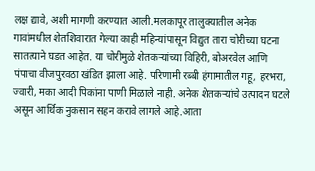लक्ष द्यावे, अशी मागणी करण्यात आली.मलकापूर तालुक्यातील अनेक गावांमधील शेतशिवारात गेल्या काही महिन्यांपासून विद्युत तारा चोरीच्या घटना सातत्याने घडत आहेत. या चोरीमुळे शेतकऱ्यांच्या विहिरी, बोअरवेल आणि पंपाचा वीजपुरवठा खंडित झाला आहे. परिणामी रब्बी हंगामातील गहू, हरभरा, ज्वारी, मका आदी पिकांना पाणी मिळाले नाही. अनेक शेतकऱ्यांचे उत्पादन घटले असून आर्थिक नुकसान सहन करावे लागले आहे.आता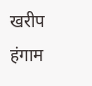खरीप हंगाम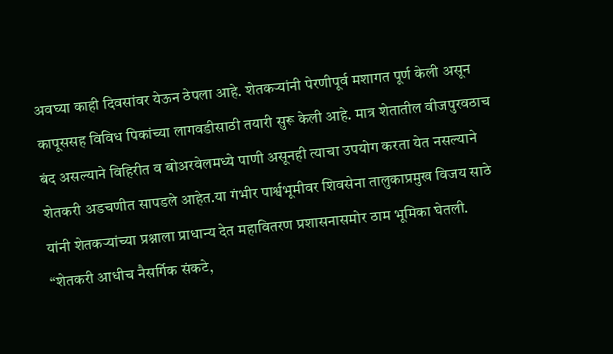अवघ्या काही दिवसांवर येऊन ठेपला आहे. शेतकऱ्यांनी पेरणीपूर्व मशागत पूर्ण केली असून कापूससह विविध पिकांच्या लागवडीसाठी तयारी सुरू केली आहे. मात्र शेतातील वीजपुरवठाच बंद असल्याने विहिरीत व बोअरवेलमध्ये पाणी असूनही त्याचा उपयोग करता येत नसल्याने शेतकरी अडचणीत सापडले आहेत.या गंभीर पार्श्वभूमीवर शिवसेना तालुकाप्रमुख विजय साठे यांनी शेतकऱ्यांच्या प्रश्नाला प्राधान्य देत महावितरण प्रशासनासमोर ठाम भूमिका घेतली. “शेतकरी आधीच नैसर्गिक संकटे,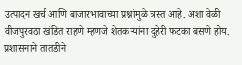उत्पादन खर्च आणि बाजारभावाच्या प्रश्नांमुळे त्रस्त आहे. अशा वेळी वीजपुरवठा खंडित राहणे म्हणजे शेतकऱ्यांना दुहेरी फटका बसणे होय. प्रशासनाने तातडीने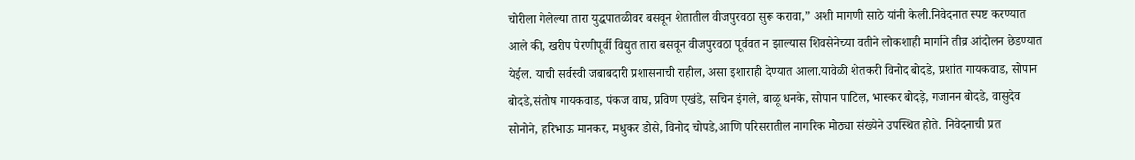चोरीला गेलेल्या तारा युद्धपातळीवर बसवून शेतातील वीजपुरवठा सुरू करावा,” अशी मागणी साठे यांनी केली.निवेदनात स्पष्ट करण्यात आले की, खरीप पेरणीपूर्वी विद्युत तारा बसवून वीजपुरवठा पूर्ववत न झाल्यास शिवसेनेच्या वतीने लोकशाही मार्गाने तीव्र आंदोलन छेडण्यात येईल. याची सर्वस्वी जबाबदारी प्रशासनाची राहील, असा इशाराही देण्यात आला.यावेळी शेतकरी विनोद बोदडे, प्रशांत गायकवाड, सोपान बोदडे,संतोष गायकवाड, पंकज वाघ, प्रविण एखंडे, सचिन इंगले, बाळू धनके, सोपान पाटिल, भास्कर बोदड़े, गजानन बोदडे, वासुदेव सोनोने, हरिभाऊ मानकर, मधुकर डोसे, विनोद चोपडे,आणि परिसरातील नागरिक मोठ्या संख्येने उपस्थित होते. निवेदनाची प्रत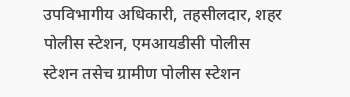उपविभागीय अधिकारी, तहसीलदार, शहर पोलीस स्टेशन, एमआयडीसी पोलीस स्टेशन तसेच ग्रामीण पोलीस स्टेशन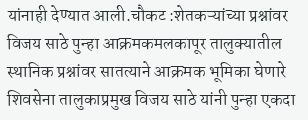यांनाही देण्यात आली.चौकट :शेतकऱ्यांच्या प्रश्नांवर विजय साठे पुन्हा आक्रमकमलकापूर तालुक्यातील स्थानिक प्रश्नांवर सातत्याने आक्रमक भूमिका घेणारे शिवसेना तालुकाप्रमुख विजय साठे यांनी पुन्हा एकदा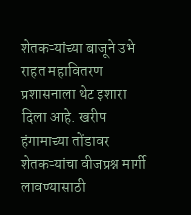शेतकऱ्यांच्या बाजूने उभे राहत महावितरण प्रशासनाला थेट इशारा दिला आहे. खरीप हंगामाच्या तोंडावर शेतकऱ्यांचा वीजप्रश्न मार्गी लावण्यासाठी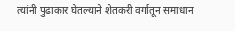त्यांनी पुढाकार घेतल्याने शेतकरी वर्गातून समाधान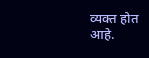व्यक्त होत आहे.